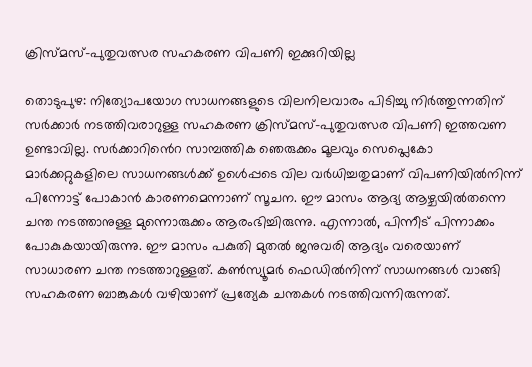ക്രിസ്മസ്-പുതുവത്സര സഹകരണ വിപണി ഇക്കുറിയില്ല

തൊടുപുഴ: നിത്യോപയോഗ സാധനങ്ങളുടെ വിലനിലവാരം പിടിച്ചു നിർത്തുന്നതിന് സർക്കാർ നടത്തിവരാറുള്ള സഹകരണ ക്രിസ്മസ്-പുതുവത്സര വിപണി ഇത്തവണ ഉണ്ടാവില്ല. സർക്കാറിൻെറ സാമ്പത്തിക ഞെരുക്കം മൂലവും സെപ്ലെകോ മാർക്കറ്റുകളിലെ സാധനങ്ങൾക്ക് ഉൾെപ്പടെ വില വർധിച്ചതുമാണ് വിപണിയിൽനിന്ന് പിന്നോട്ട് പോകാൻ കാരണമെന്നാണ് സൂചന. ഈ മാസം ആദ്യ ആഴ്ചയിൽതന്നെ ചന്ത നടത്താനുള്ള മുന്നൊരുക്കം ആരംഭിച്ചിരുന്നു. എന്നാൽ, പിന്നീട് പിന്നാക്കം പോകുകയായിരുന്നു. ഈ മാസം പകുതി മുതൽ ജനുവരി ആദ്യം വരെയാണ് സാധാരണ ചന്ത നടത്താറുള്ളത്. കൺസ്യൂമർ ഫെഡിൽനിന്ന് സാധനങ്ങൾ വാങ്ങി സഹകരണ ബാങ്കുകൾ വഴിയാണ് പ്രത്യേക ചന്തകൾ നടത്തിവന്നിരുന്നത്.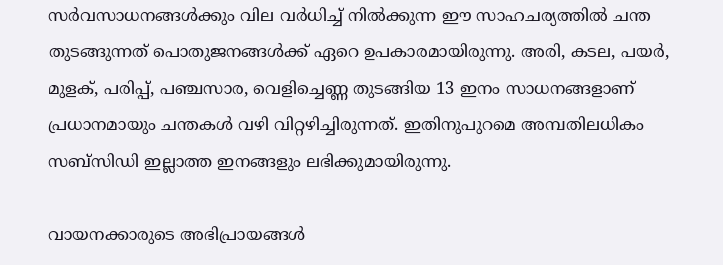സർവസാധനങ്ങൾക്കും വില വർധിച്ച് നിൽക്കുന്ന ഈ സാഹചര്യത്തിൽ ചന്ത തുടങ്ങുന്നത് പൊതുജനങ്ങൾക്ക് ഏറെ ഉപകാരമായിരുന്നു. അരി, കടല, പയർ, മുളക്, പരിപ്പ്, പഞ്ചസാര, വെളിച്ചെണ്ണ തുടങ്ങിയ 13 ഇനം സാധനങ്ങളാണ് പ്രധാനമായും ചന്തകൾ വഴി വിറ്റഴിച്ചിരുന്നത്. ഇതിനുപുറമെ അമ്പതിലധികം സബ്സിഡി ഇല്ലാത്ത ഇനങ്ങളും ലഭിക്കുമായിരുന്നു.

വായനക്കാരുടെ അഭിപ്രായങ്ങള്‍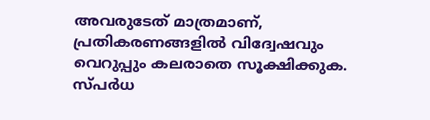അവരുടേത് മാത്രമാണ്, പ്രതികരണങ്ങളിൽ വിദ്വേഷവും വെറുപ്പും കലരാതെ സൂക്ഷിക്കുക. സ്പർധ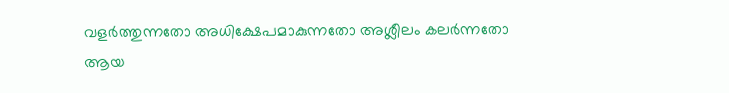വളർത്തുന്നതോ അധിക്ഷേപമാകുന്നതോ അശ്ലീലം കലർന്നതോ ആയ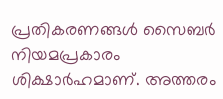പ്രതികരണങ്ങൾ സൈബർ നിയമപ്രകാരം ശിക്ഷാർഹമാണ്. അത്തരം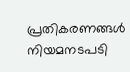പ്രതികരണങ്ങൾ നിയമനടപടി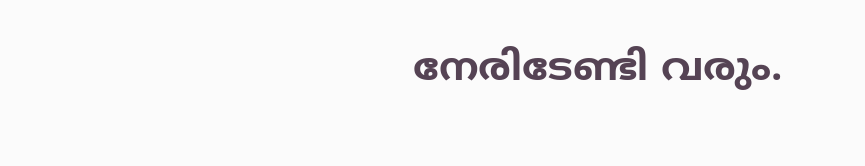നേരിടേണ്ടി വരും.